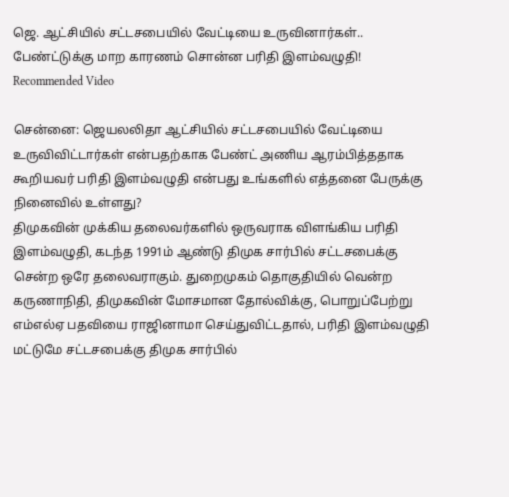ஜெ. ஆட்சியில் சட்டசபையில் வேட்டியை உருவினார்கள்.. பேண்ட்டுக்கு மாற காரணம் சொன்ன பரிதி இளம்வழுதி!
Recommended Video

சென்னை: ஜெயலலிதா ஆட்சியில் சட்டசபையில் வேட்டியை உருவிவிட்டார்கள் என்பதற்காக பேண்ட் அணிய ஆரம்பித்ததாக கூறியவர் பரிதி இளம்வழுதி என்பது உங்களில் எத்தனை பேருக்கு நினைவில் உள்ளது?
திமுகவின் முக்கிய தலைவர்களில் ஒருவராக விளங்கிய பரிதி இளம்வழுதி, கடந்த 1991ம் ஆண்டு திமுக சார்பில் சட்டசபைக்கு சென்ற ஒரே தலைவராகும். துறைமுகம் தொகுதியில் வென்ற கருணாநிதி, திமுகவின் மோசமான தோல்விக்கு, பொறுப்பேற்று எம்எல்ஏ பதவியை ராஜினாமா செய்துவிட்டதால், பரிதி இளம்வழுதி மட்டுமே சட்டசபைக்கு திமுக சார்பில்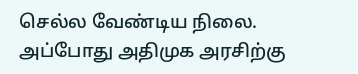செல்ல வேண்டிய நிலை.
அப்போது அதிமுக அரசிற்கு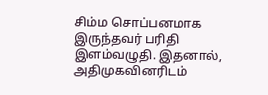சிம்ம சொப்பனமாக இருந்தவர் பரிதி இளம்வழுதி. இதனால், அதிமுகவினரிடம்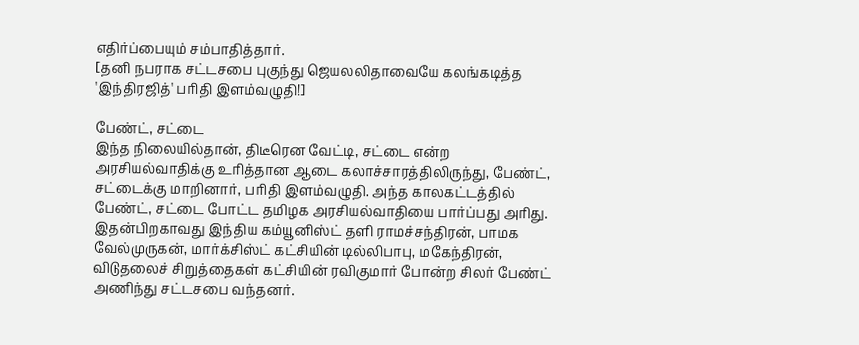எதிர்ப்பையும் சம்பாதித்தார்.
[தனி நபராக சட்டசபை புகுந்து ஜெயலலிதாவையே கலங்கடித்த 'இந்திரஜித்' பரிதி இளம்வழுதி!]

பேண்ட், சட்டை
இந்த நிலையில்தான், திடீரென வேட்டி, சட்டை என்ற அரசியல்வாதிக்கு உரித்தான ஆடை கலாச்சாரத்திலிருந்து, பேண்ட், சட்டைக்கு மாறினார், பரிதி இளம்வழுதி. அந்த காலகட்டத்தில் பேண்ட், சட்டை போட்ட தமிழக அரசியல்வாதியை பார்ப்பது அரிது. இதன்பிறகாவது இந்திய கம்யூனிஸ்ட் தளி ராமச்சந்திரன், பாமக வேல்முருகன், மார்க்சிஸ்ட் கட்சியின் டில்லிபாபு, மகேந்திரன், விடுதலைச் சிறுத்தைகள் கட்சியின் ரவிகுமார் போன்ற சிலர் பேண்ட் அணிந்து சட்டசபை வந்தனர்.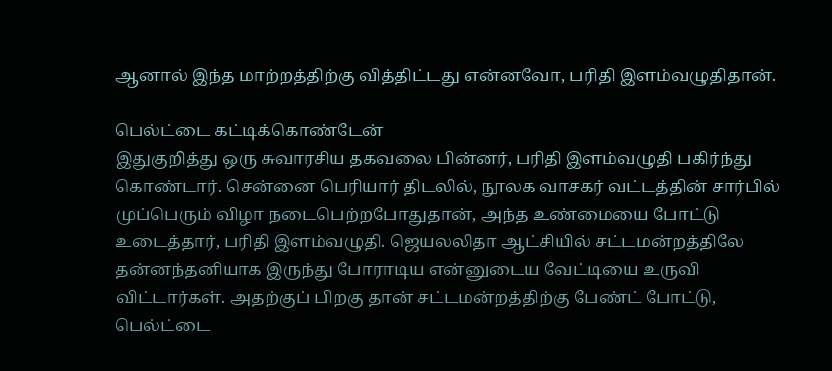ஆனால் இந்த மாற்றத்திற்கு வித்திட்டது என்னவோ, பரிதி இளம்வழுதிதான்.

பெல்ட்டை கட்டிக்கொண்டேன்
இதுகுறித்து ஒரு சுவாரசிய தகவலை பின்னர், பரிதி இளம்வழுதி பகிர்ந்து கொண்டார். சென்னை பெரியார் திடலில், நூலக வாசகர் வட்டத்தின் சார்பில் முப்பெரும் விழா நடைபெற்றபோதுதான், அந்த உண்மையை போட்டு உடைத்தார், பரிதி இளம்வழுதி. ஜெயலலிதா ஆட்சியில் சட்டமன்றத்திலே தன்னந்தனியாக இருந்து போராடிய என்னுடைய வேட்டியை உருவி விட்டார்கள். அதற்குப் பிறகு தான் சட்டமன்றத்திற்கு பேண்ட் போட்டு, பெல்ட்டை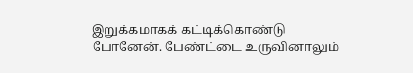இறுக்கமாகக் கட்டிக்கொண்டு போனேன். பேண்ட்டை உருவினாலும்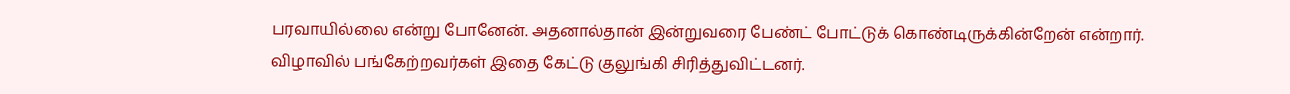பரவாயில்லை என்று போனேன். அதனால்தான் இன்றுவரை பேண்ட் போட்டுக் கொண்டிருக்கின்றேன் என்றார். விழாவில் பங்கேற்றவர்கள் இதை கேட்டு குலுங்கி சிரித்துவிட்டனர்.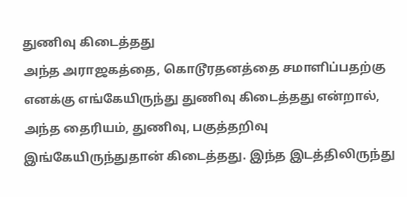துணிவு கிடைத்தது
அந்த அராஜகத்தை, கொடூரதனத்தை சமாளிப்பதற்கு எனக்கு எங்கேயிருந்து துணிவு கிடைத்தது என்றால், அந்த தைரியம், துணிவு, பகுத்தறிவு இங்கேயிருந்துதான் கிடைத்தது. இந்த இடத்திலிருந்து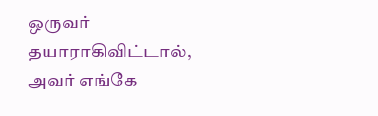ஒருவர் தயாராகிவிட்டால், அவர் எங்கே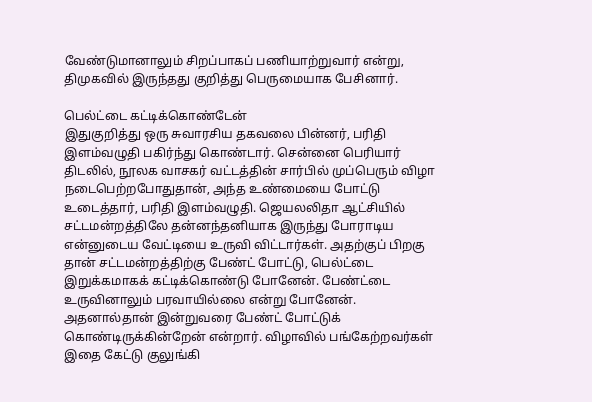வேண்டுமானாலும் சிறப்பாகப் பணியாற்றுவார் என்று, திமுகவில் இருந்தது குறித்து பெருமையாக பேசினார்.

பெல்ட்டை கட்டிக்கொண்டேன்
இதுகுறித்து ஒரு சுவாரசிய தகவலை பின்னர், பரிதி இளம்வழுதி பகிர்ந்து கொண்டார். சென்னை பெரியார் திடலில், நூலக வாசகர் வட்டத்தின் சார்பில் முப்பெரும் விழா நடைபெற்றபோதுதான், அந்த உண்மையை போட்டு உடைத்தார், பரிதி இளம்வழுதி. ஜெயலலிதா ஆட்சியில் சட்டமன்றத்திலே தன்னந்தனியாக இருந்து போராடிய என்னுடைய வேட்டியை உருவி விட்டார்கள். அதற்குப் பிறகு தான் சட்டமன்றத்திற்கு பேண்ட் போட்டு, பெல்ட்டை இறுக்கமாகக் கட்டிக்கொண்டு போனேன். பேண்ட்டை உருவினாலும் பரவாயில்லை என்று போனேன். அதனால்தான் இன்றுவரை பேண்ட் போட்டுக் கொண்டிருக்கின்றேன் என்றார். விழாவில் பங்கேற்றவர்கள் இதை கேட்டு குலுங்கி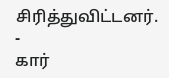சிரித்துவிட்டனர்.
-
கார்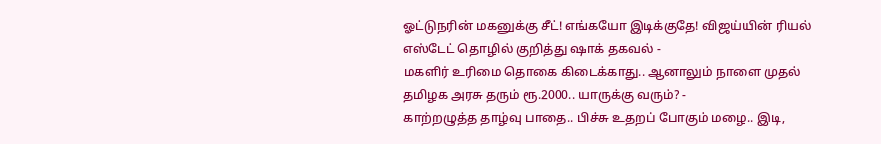ஓட்டுநரின் மகனுக்கு சீட்! எங்கயோ இடிக்குதே! விஜய்யின் ரியல் எஸ்டேட் தொழில் குறித்து ஷாக் தகவல் -
மகளிர் உரிமை தொகை கிடைக்காது.. ஆனாலும் நாளை முதல் தமிழக அரசு தரும் ரூ.2000.. யாருக்கு வரும்? -
காற்றழுத்த தாழ்வு பாதை.. பிச்சு உதறப் போகும் மழை.. இடி,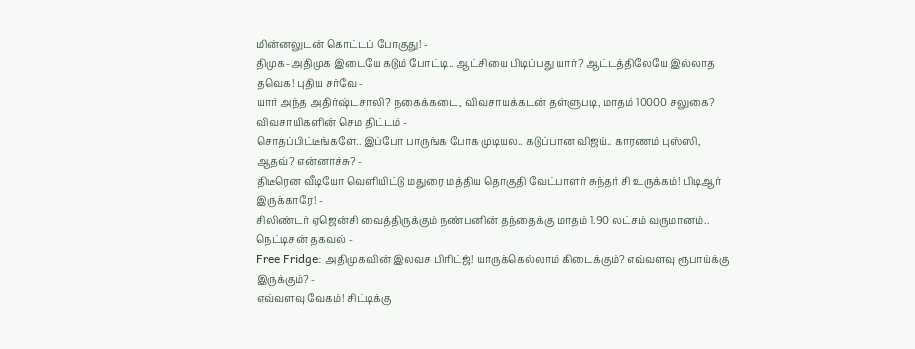மின்னலுடன் கொட்டப் போகுது! -
திமுக-அதிமுக இடையே கடும் போட்டி.. ஆட்சியை பிடிப்பது யார்? ஆட்டத்திலேயே இல்லாத தவெக! புதிய சர்வே -
யார் அந்த அதிர்ஷ்டசாலி? நகைக்கடை, விவசாயக்கடன் தள்ளுபடி, மாதம் 10000 சலுகை? விவசாயிகளின் செம திட்டம் -
சொதப்பிட்டீங்களே.. இப்போ பாருங்க போக முடியல.. கடுப்பான விஜய்.. காரணம் புஸ்ஸி, ஆதவ்? என்னாச்சு? -
திடீரென வீடியோ வெளியிட்டு மதுரை மத்திய தொகுதி வேட்பாளர் சுந்தர் சி உருக்கம்! பிடிஆர் இருக்காரே! -
சிலிண்டர் ஏஜென்சி வைத்திருக்கும் நண்பனின் தந்தைக்கு மாதம் 1.90 லட்சம் வருமானம்.. நெட்டிசன் தகவல் -
Free Fridge: அதிமுகவின் இலவச பிரிட்ஜ்! யாருக்கெல்லாம் கிடைக்கும்? எவ்வளவு ரூபாய்க்கு இருக்கும்? -
எவ்வளவு வேகம்! சிட்டிக்கு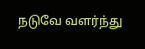நடுவே வளர்ந்து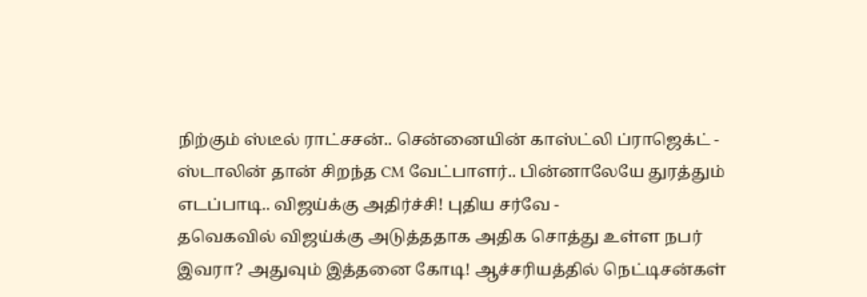நிற்கும் ஸ்டீல் ராட்சசன்.. சென்னையின் காஸ்ட்லி ப்ராஜெக்ட் -
ஸ்டாலின் தான் சிறந்த CM வேட்பாளர்.. பின்னாலேயே துரத்தும் எடப்பாடி.. விஜய்க்கு அதிர்ச்சி! புதிய சர்வே -
தவெகவில் விஜய்க்கு அடுத்ததாக அதிக சொத்து உள்ள நபர் இவரா? அதுவும் இத்தனை கோடி! ஆச்சரியத்தில் நெட்டிசன்கள்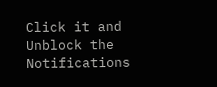Click it and Unblock the Notifications